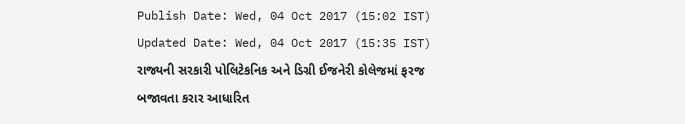Publish Date: Wed, 04 Oct 2017 (15:02 IST)
Updated Date: Wed, 04 Oct 2017 (15:35 IST)
રાજ્યની સરકારી પોલિટેકનિક અને ડિગ્રી ઈજનેરી કોલેજમાં ફરજ બજાવતા કરાર આધારિત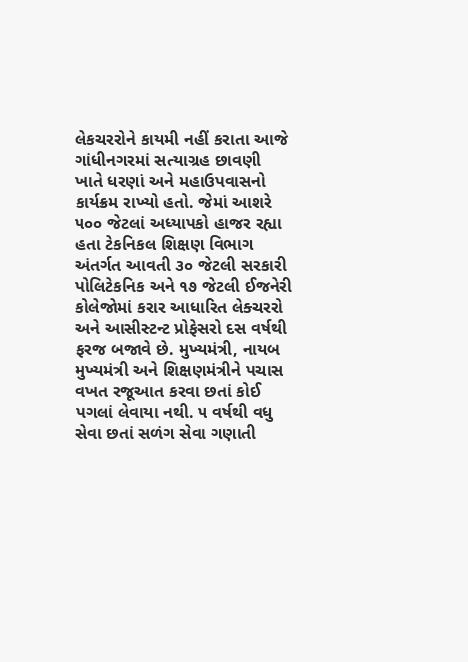લેકચરરોને કાયમી નહીં કરાતા આજે ગાંધીનગરમાં સત્યાગ્રહ છાવણી ખાતે ધરણાં અને મહાઉપવાસનો કાર્યક્રમ રાખ્યો હતો. જેમાં આશરે ૫૦૦ જેટલાં અધ્યાપકો હાજર રહ્યા હતા ટેકનિકલ શિક્ષણ વિભાગ અંતર્ગત આવતી ૩૦ જેટલી સરકારી પોલિટેકનિક અને ૧૭ જેટલી ઈજનેરી કોલેજોમાં કરાર આધારિત લેક્ચરરો અને આસીસ્ટન્ટ પ્રોફેસરો દસ વર્ષથી ફરજ બજાવે છે. મુખ્યમંત્રી, નાયબ મુખ્યમંત્રી અને શિક્ષણમંત્રીને પચાસ વખત રજૂઆત કરવા છતાં કોઈ પગલાં લેવાયા નથી. ૫ વર્ષથી વધુ સેવા છતાં સળંગ સેવા ગણાતી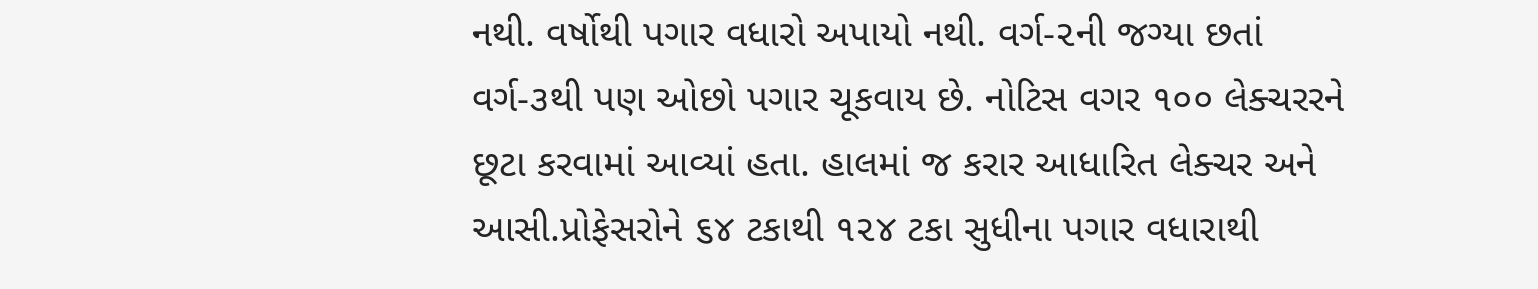નથી. વર્ષોથી પગાર વધારો અપાયો નથી. વર્ગ-૨ની જગ્યા છતાં વર્ગ-૩થી પણ ઓછો પગાર ચૂકવાય છે. નોટિસ વગર ૧૦૦ લેક્ચરરને છૂટા કરવામાં આવ્યાં હતા. હાલમાં જ કરાર આધારિત લેક્ચર અને આસી.પ્રોફેસરોને ૬૪ ટકાથી ૧૨૪ ટકા સુધીના પગાર વધારાથી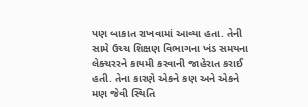પણ બાકાત રાખવામાં આવ્યા હતા. તેની સામે ઉચ્ચ શિક્ષણ વિભાગના ખંડ સમયના લેક્ચરરને કાયમી કરવાની જાહેરાત કરાઈ હતી. તેના કારણે એકને કણ અને એકને મણ જેવી સ્થિતિ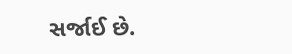સર્જાઈ છે.